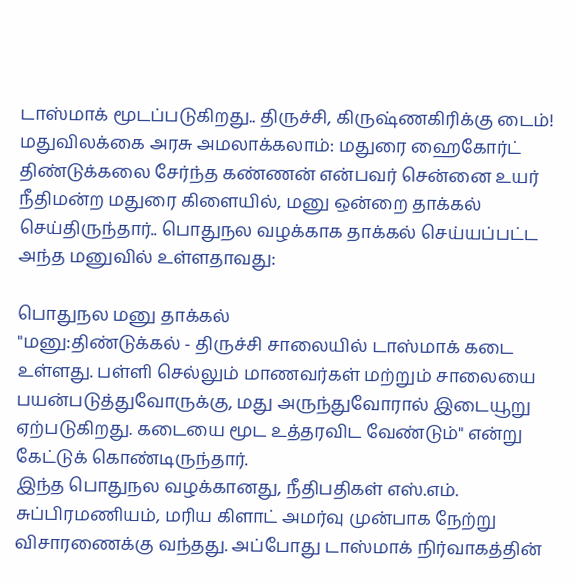டாஸ்மாக் மூடப்படுகிறது.. திருச்சி, கிருஷ்ணகிரிக்கு டைம்! மதுவிலக்கை அரசு அமலாக்கலாம்: மதுரை ஹைகோர்ட்
திண்டுக்கலை சேர்ந்த கண்ணன் என்பவர் சென்னை உயர் நீதிமன்ற மதுரை கிளையில், மனு ஒன்றை தாக்கல் செய்திருந்தார்.. பொதுநல வழக்காக தாக்கல் செய்யப்பட்ட அந்த மனுவில் உள்ளதாவது:

பொதுநல மனு தாக்கல்
"மனு:திண்டுக்கல் - திருச்சி சாலையில் டாஸ்மாக் கடை உள்ளது. பள்ளி செல்லும் மாணவர்கள் மற்றும் சாலையை பயன்படுத்துவோருக்கு, மது அருந்துவோரால் இடையூறு ஏற்படுகிறது. கடையை மூட உத்தரவிட வேண்டும்" என்று கேட்டுக் கொண்டிருந்தார்.
இந்த பொதுநல வழக்கானது, நீதிபதிகள் எஸ்.எம். சுப்பிரமணியம், மரிய கிளாட் அமர்வு முன்பாக நேற்று விசாரணைக்கு வந்தது. அப்போது டாஸ்மாக் நிர்வாகத்தின்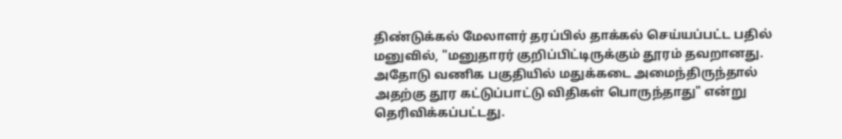திண்டுக்கல் மேலாளர் தரப்பில் தாக்கல் செய்யப்பட்ட பதில் மனுவில், "மனுதாரர் குறிப்பிட்டிருக்கும் தூரம் தவறானது. அதோடு வணிக பகுதியில் மதுக்கடை அமைந்திருந்தால் அதற்கு தூர கட்டுப்பாட்டு விதிகள் பொருந்தாது" என்று தெரிவிக்கப்பட்டது.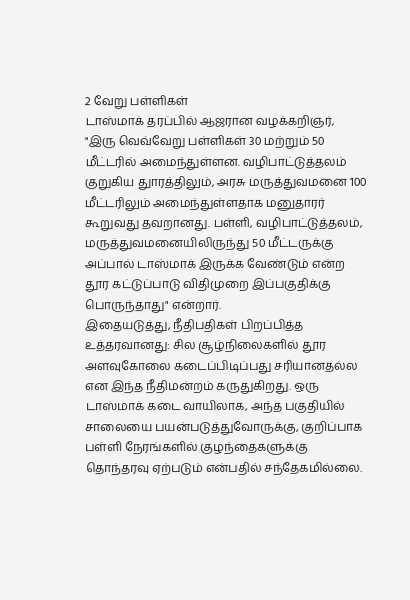2 வேறு பள்ளிகள்
டாஸ்மாக் தரப்பில் ஆஜரான வழக்கறிஞர், "இரு வெவ்வேறு பள்ளிகள் 30 மற்றும் 50 மீட்டரில் அமைந்துள்ளன. வழிபாட்டுத்தலம் குறுகிய துாரத்திலும், அரசு மருத்துவமனை 100 மீட்டரிலும் அமைந்துள்ளதாக மனுதாரர் கூறுவது தவறானது. பள்ளி, வழிபாட்டுத்தலம், மருத்துவமனையிலிருந்து 50 மீட்டருக்கு அப்பால் டாஸ்மாக் இருக்க வேண்டும் என்ற தூர கட்டுப்பாடு விதிமுறை இப்பகுதிக்கு பொருந்தாது" என்றார்.
இதையடுத்து, நீதிபதிகள் பிறப்பித்த உத்தரவானது: சில சூழ்நிலைகளில் தூர அளவுகோலை கடைப்பிடிப்பது சரியானதல்ல என இந்த நீதிமன்றம் கருதுகிறது. ஒரு டாஸ்மாக் கடை வாயிலாக, அந்த பகுதியில் சாலையை பயன்படுத்துவோருக்கு, குறிப்பாக பள்ளி நேரங்களில் குழந்தைகளுக்கு தொந்தரவு ஏற்படும் என்பதில் சந்தேகமில்லை.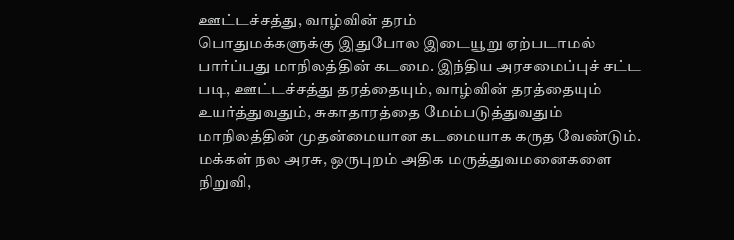ஊட்டச்சத்து, வாழ்வின் தரம்
பொதுமக்களுக்கு இதுபோல இடையூறு ஏற்படாமல் பார்ப்பது மாநிலத்தின் கடமை. இந்திய அரசமைப்புச் சட்ட படி, ஊட்டச்சத்து தரத்தையும், வாழ்வின் தரத்தையும் உயர்த்துவதும், சுகாதாரத்தை மேம்படுத்துவதும் மாநிலத்தின் முதன்மையான கடமையாக கருத வேண்டும்.
மக்கள் நல அரசு, ஒருபுறம் அதிக மருத்துவமனைகளை நிறுவி,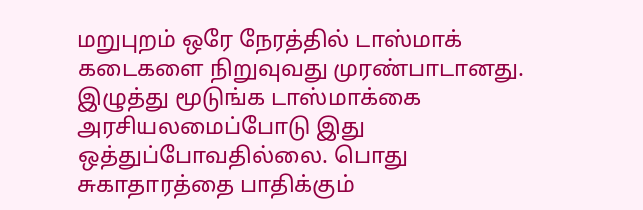மறுபுறம் ஒரே நேரத்தில் டாஸ்மாக் கடைகளை நிறுவுவது முரண்பாடானது.
இழுத்து மூடுங்க டாஸ்மாக்கை
அரசியலமைப்போடு இது ஒத்துப்போவதில்லை. பொது சுகாதாரத்தை பாதிக்கும்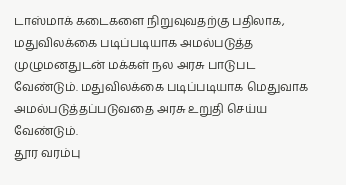டாஸ்மாக் கடைகளை நிறுவுவதற்கு பதிலாக, மதுவிலக்கை படிப்படியாக அமல்படுத்த முழுமனதுடன் மக்கள் நல அரசு பாடுபட வேண்டும். மதுவிலக்கை படிப்படியாக மெதுவாக அமல்படுத்தப்படுவதை அரசு உறுதி செய்ய வேண்டும்.
தூர வரம்பு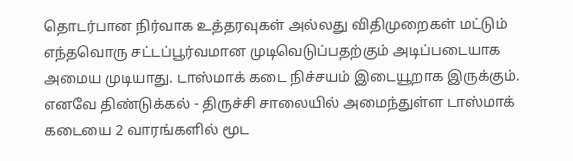தொடர்பான நிர்வாக உத்தரவுகள் அல்லது விதிமுறைகள் மட்டும் எந்தவொரு சட்டப்பூர்வமான முடிவெடுப்பதற்கும் அடிப்படையாக அமைய முடியாது. டாஸ்மாக் கடை நிச்சயம் இடையூறாக இருக்கும். எனவே திண்டுக்கல் - திருச்சி சாலையில் அமைந்துள்ள டாஸ்மாக் கடையை 2 வாரங்களில் மூட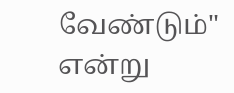வேண்டும்" என்று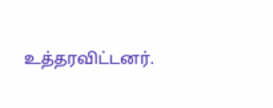உத்தரவிட்டனர்.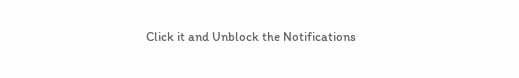Click it and Unblock the Notifications